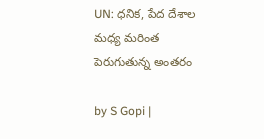UN: ధనిక, పేద దేశాల మధ్య మరింత పెరుగుతున్న అంతరం

by S Gopi |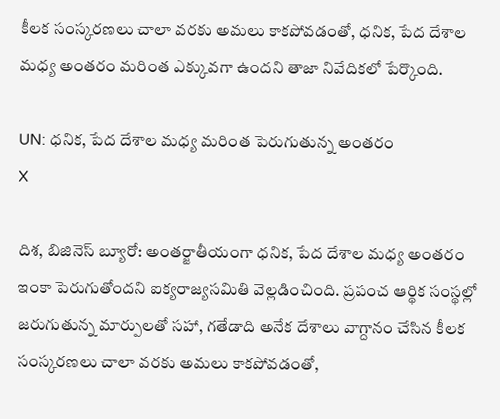కీలక సంస్కరణలు చాలా వరకు అమలు కాకపోవడంతో, ధనిక, పేద దేశాల మధ్య అంతరం మరింత ఎక్కువగా ఉందని తాజా నివేదికలో పేర్కొంది.

UN: ధనిక, పేద దేశాల మధ్య మరింత పెరుగుతున్న అంతరం
X

దిశ, బిజినెస్ బ్యూరో: అంతర్జాతీయంగా ధనిక, పేద దేశాల మధ్య అంతరం ఇంకా పెరుగుతోందని ఐక్యరాజ్యసమితి వెల్లడించింది. ప్రపంచ ఆర్థిక సంస్థల్లో జరుగుతున్న మార్పులతో సహా, గతేడాది అనేక దేశాలు వాగ్దానం చేసిన కీలక సంస్కరణలు చాలా వరకు అమలు కాకపోవడంతో,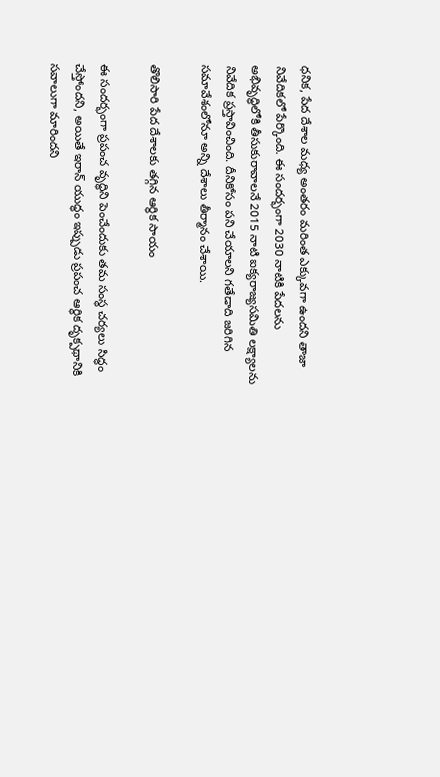ధనిక, పేద దేశాల మధ్య అంతరం మరింత ఎక్కువగా ఉందని తాజా నివేదికలో పేర్కొంది. ఈ సందర్భంగా 2030 నాటికి పేదలను అభివృద్ధిలోకి తీసుకురావాలనే 2015 నాటి ఐక్యరాజ్యసమితి లక్ష్యాలను నివేదిక ప్రస్తావించింది. దీనికోసం పని చేయాలని గతేడాది జరిగిన సమావేశంలోనూ అన్ని దేశాలు తీర్మానం చేశాయి.

తొలిసారి పేద దేశాలకు తగ్గిన ఆర్థిక సాయం

ఈ సందర్భంగా ప్రపంచ వృద్ధిని పెంచేందుకు తమ సంస్థ చర్యలు సిద్ధం చేస్తోందని, అయితే ఇరాన్ యుద్ధం ఇప్పుడు ప్రపంచ ఆర్థిక దృక్పథానికి సవాలుగా మారిందని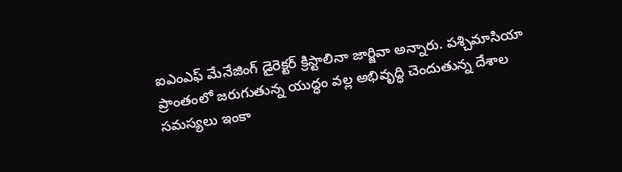ఐఎంఎఫ్ మేనేజింగ్ డైరెక్టర్ క్రిస్టాలినా జార్జివా అన్నారు. పశ్చిమాసియా ప్రాంతంలో జరుగుతున్న యుద్ధం వల్ల అభివృద్ధి చెందుతున్న దేశాల సమస్యలు ఇంకా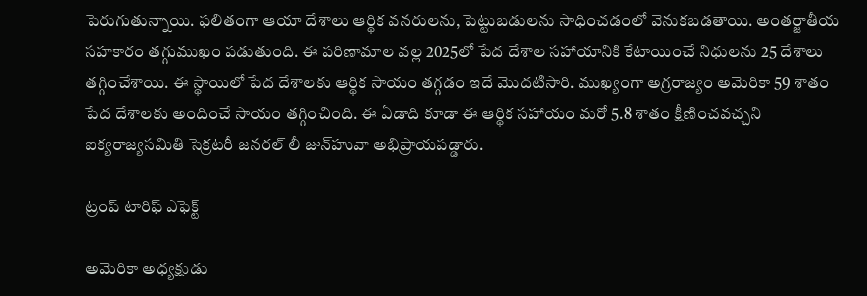పెరుగుతున్నాయి. ఫలితంగా ఆయా దేశాలు ఆర్థిక వనరులను, పెట్టుబడులను సాధించడంలో వెనుకబడతాయి. అంతర్జాతీయ సహకారం తగ్గుముఖం పడుతుంది. ఈ పరిణామాల వల్ల 2025లో పేద దేశాల సహాయానికి కేటాయించే నిధులను 25 దేశాలు తగ్గించేశాయి. ఈ స్థాయిలో పేద దేశాలకు ఆర్థిక సాయం తగ్గడం ఇదే మొదటిసారి. ముఖ్యంగా అగ్రరాజ్యం అమెరికా 59 శాతం పేద దేశాలకు అందించే సాయం తగ్గించింది. ఈ ఏడాది కూడా ఈ ఆర్థిక సహాయం మరో 5.8 శాతం క్షీణించవచ్చని ఐక్యరాజ్యసమితి సెక్రటరీ జనరల్ లీ జున్‌హువా అభిప్రాయపడ్డారు.

ట్రంప్ టారిఫ్ ఎఫెక్ట్

అమెరికా అధ్యక్షుడు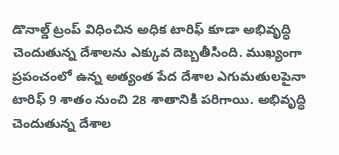డొనాల్డ్ ట్రంప్ విధించిన అధిక టారిఫ్ కూడా అభివృద్ధి చెందుతున్న దేశాలను ఎక్కువ దెబ్బతీసింది. ముఖ్యంగా ప్రపంచంలో ఉన్న అత్యంత పేద దేశాల ఎగుమతులపైనా టారిఫ్ 9 శాతం నుంచి 28 శాతానికి పరిగాయి. అభివృద్ధి చెందుతున్న దేశాల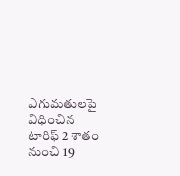ఎగుమతులపై విధించిన టారిఫ్ 2 శాతం నుంచి 19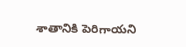శాతానికి పెరిగాయని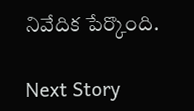నివేదిక పేర్కొంది.

Next Story